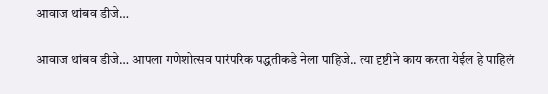आवाज थांबव डीजे…

आवाज थांबव डीजे… आपला गणेशोत्सव पारंपरिक पद्धतीकडे नेला पाहिजे.. त्या दृष्टीने काय करता येईल हे पाहिलं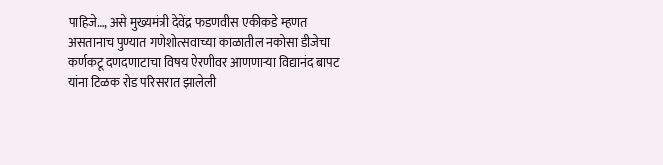पाहिजे…, असे मुख्यमंत्री देवेंद्र फडणवीस एकीकडे म्हणत असतानाच पुण्यात गणेशोत्सवाच्या काळातील नकोसा डीजेचा कर्णकटू दणदणाटाचा विषय ऐरणीवर आणणाऱ्या विद्यानंद बापट यांना टिळक रोड परिसरात झालेली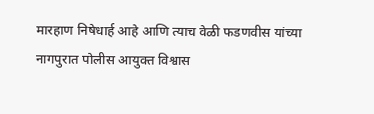मारहाण निषेधार्ह आहे आणि त्याच वेळी फडणवीस यांच्या नागपुरात पोलीस आयुक्त विश्वास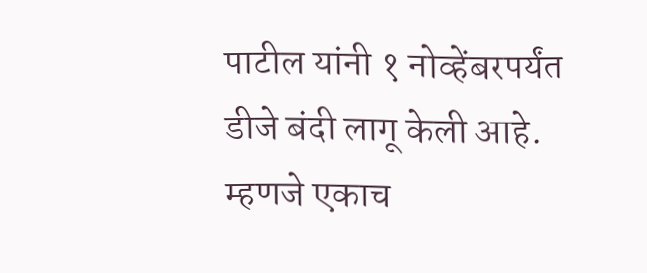पाटील यांनी १ नोव्हेंबरपर्यंत डीजे बंदी लागू केली आहे. म्हणजे एकाच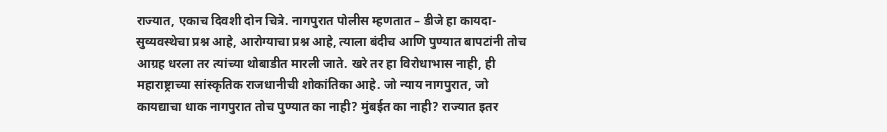राज्यात, एकाच दिवशी दोन चित्रे. नागपुरात पोलीस म्हणतात – डीजे हा कायदा-सुव्यवस्थेचा प्रश्न आहे, आरोग्याचा प्रश्न आहे, त्याला बंदीच आणि पुण्यात बापटांनी तोच आग्रह धरला तर त्यांच्या थोबाडीत मारली जाते. खरे तर हा विरोधाभास नाही, ही महाराष्ट्राच्या सांस्कृतिक राजधानीची शोकांतिका आहे. जो न्याय नागपुरात, जो कायद्याचा धाक नागपुरात तोच पुण्यात का नाही? मुंबईत का नाही? राज्यात इतर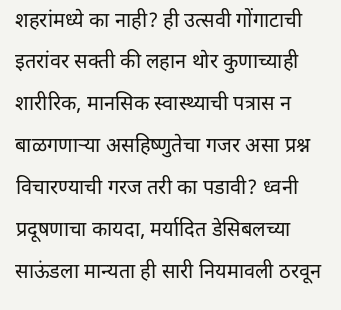शहरांमध्ये का नाही? ही उत्सवी गोंगाटाची इतरांवर सक्ती की लहान थोर कुणाच्याही शारीरिक, मानसिक स्वास्थ्याची पत्रास न बाळगणाऱ्या असहिष्णुतेचा गजर असा प्रश्न विचारण्याची गरज तरी का पडावी? ध्वनी प्रदूषणाचा कायदा, मर्यादित डेसिबलच्या साऊंडला मान्यता ही सारी नियमावली ठरवून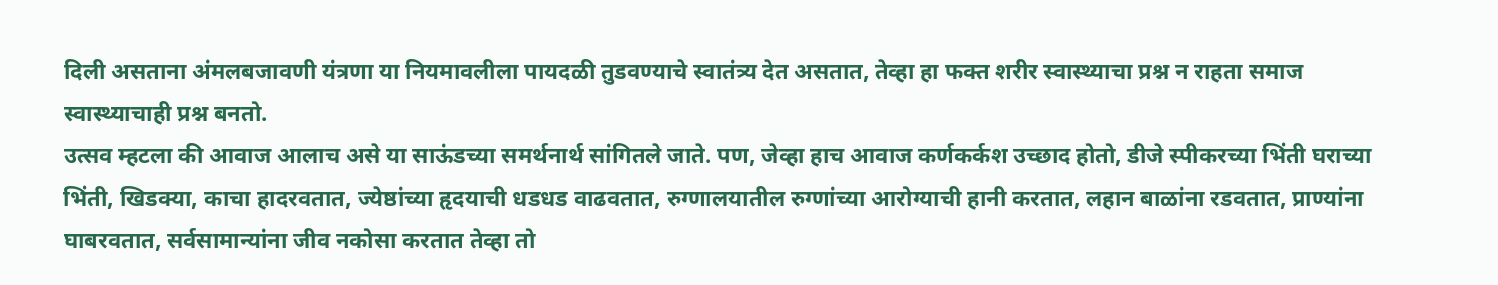दिली असताना अंमलबजावणी यंत्रणा या नियमावलीला पायदळी तुडवण्याचे स्वातंत्र्य देत असतात, तेव्हा हा फक्त शरीर स्वास्थ्याचा प्रश्न न राहता समाज स्वास्थ्याचाही प्रश्न बनतो.
उत्सव म्हटला की आवाज आलाच असे या साऊंडच्या समर्थनार्थ सांगितले जाते. पण, जेव्हा हाच आवाज कर्णकर्कश उच्छाद होतो, डीजे स्पीकरच्या भिंती घराच्या भिंती, खिडक्या, काचा हादरवतात, ज्येष्ठांच्या हृदयाची धडधड वाढवतात, रुग्णालयातील रुग्णांच्या आरोग्याची हानी करतात, लहान बाळांना रडवतात, प्राण्यांना घाबरवतात, सर्वसामान्यांना जीव नकोसा करतात तेव्हा तो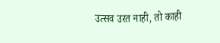उत्सव उरत नाही, तो काही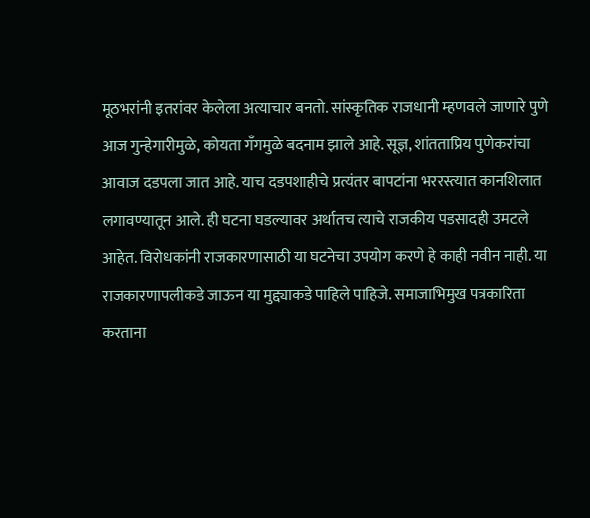मूठभरांनी इतरांवर केलेला अत्याचार बनतो. सांस्कृतिक राजधानी म्हणवले जाणारे पुणे आज गुन्हेगारीमुळे, कोयता गँगमुळे बदनाम झाले आहे. सूज्ञ, शांतताप्रिय पुणेकरांचा आवाज दडपला जात आहे. याच दडपशाहीचे प्रत्यंतर बापटांना भररस्त्यात कानशिलात लगावण्यातून आले. ही घटना घडल्यावर अर्थातच त्याचे राजकीय पडसादही उमटले आहेत. विरोधकांनी राजकारणासाठी या घटनेचा उपयोग करणे हे काही नवीन नाही. या राजकारणापलीकडे जाऊन या मुद्द्याकडे पाहिले पाहिजे. समाजाभिमुख पत्रकारिता करताना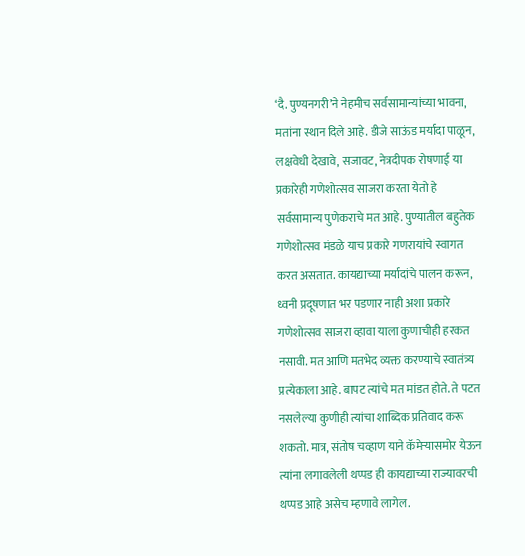‘दै. पुण्यनगरी’ने नेहमीच सर्वसामान्यांच्या भावना, मतांना स्थान दिले आहे. डीजे साऊंड मर्यादा पाळून, लक्षवेधी देखावे, सजावट, नेत्रदीपक रोषणाई या प्रकारेही गणेशोत्सव साजरा करता येतो हे सर्वसामान्य पुणेकराचे मत आहे. पुण्यातील बहुतेक गणेशोत्सव मंडळे याच प्रकारे गणरायांचे स्वागत करत असतात. कायद्याच्या मर्यादांचे पालन करून, ध्वनी प्रदूषणात भर पडणार नाही अशा प्रकारे गणेशोत्सव साजरा व्हावा याला कुणाचीही हरकत नसावी. मत आणि मतभेद व्यक्त करण्याचे स्वातंत्र्य प्रत्येकाला आहे. बापट त्यांचे मत मांडत होते. ते पटत नसलेल्या कुणीही त्यांचा शाब्दिक प्रतिवाद करू शकतो. मात्र, संतोष चव्हाण याने कॅमेऱ्यासमोर येऊन त्यांना लगावलेली थप्पड ही कायद्याच्या राज्यावरची थप्पड आहे असेच म्हणावे लागेल.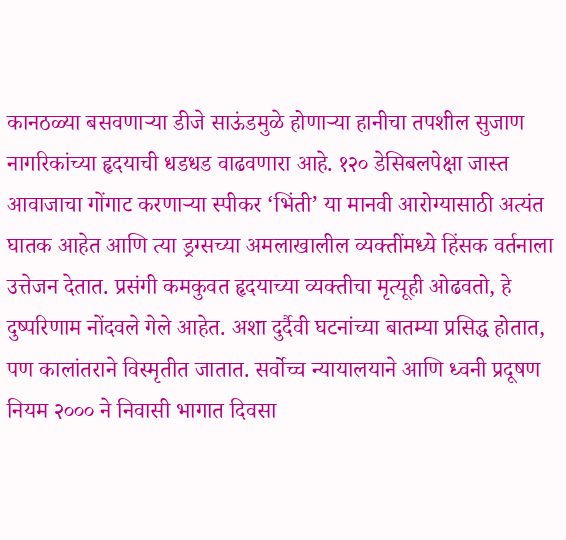कानठळ्या बसवणाऱ्या डीजे साऊंडमुळे होणाऱ्या हानीचा तपशील सुजाण नागरिकांच्या हृदयाची धडधड वाढवणारा आहे. १२० डेसिबलपेक्षा जास्त आवाजाचा गोंगाट करणाऱ्या स्पीकर ‘भिंती’ या मानवी आरोग्यासाठी अत्यंत घातक आहेत आणि त्या ड्रग्सच्या अमलाखालील व्यक्तींमध्ये हिंसक वर्तनाला उत्तेजन देतात. प्रसंगी कमकुवत हृदयाच्या व्यक्तीचा मृत्यूही ओढवतो, हे दुष्परिणाम नोंदवले गेले आहेत. अशा दुर्दैवी घटनांच्या बातम्या प्रसिद्ध होतात, पण कालांतराने विस्मृतीत जातात. सर्वोच्च न्यायालयाने आणि ध्वनी प्रदूषण नियम २००० ने निवासी भागात दिवसा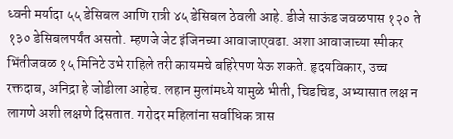ध्वनी मर्यादा ५५ डेसिबल आणि रात्री ४५ डेसिबल ठेवली आहे. डीजे साऊंड जवळपास १२० ते १३० डेसिबलपर्यंत असतो. म्हणजे जेट इंजिनच्या आवाजाएवढा. अशा आवाजाच्या स्पीकर भिंतीजवळ १५ मिनिटे उभे राहिले तरी कायमचे बहिरेपण येऊ शकते. हृदयविकार, उच्च रक्तदाब, अनिद्रा हे जोडीला आहेच. लहान मुलांमध्ये यामुळे भीती, चिडचिड, अभ्यासात लक्ष न लागणे अशी लक्षणे दिसतात. गरोदर महिलांना सर्वाधिक त्रास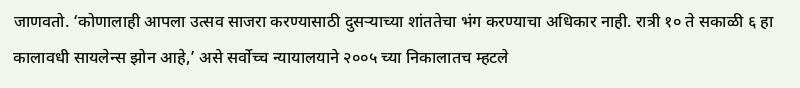जाणवतो. ‘कोणालाही आपला उत्सव साजरा करण्यासाठी दुसऱ्याच्या शांततेचा भंग करण्याचा अधिकार नाही. रात्री १० ते सकाळी ६ हा कालावधी सायलेन्स झोन आहे,’ असे सर्वोच्च न्यायालयाने २००५ च्या निकालातच म्हटले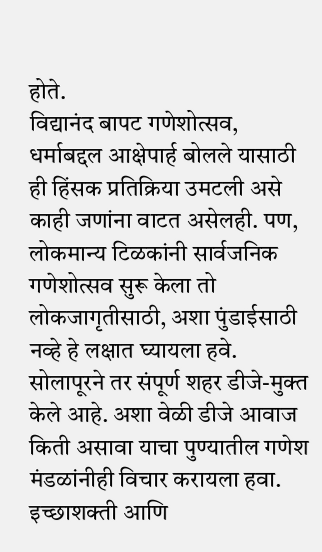होते.
विद्यानंद बापट गणेशोत्सव, धर्माबद्दल आक्षेपार्ह बोलले यासाठी ही हिंसक प्रतिक्रिया उमटली असे काही जणांना वाटत असेलही. पण, लोकमान्य टिळकांनी सार्वजनिक गणेशोत्सव सुरू केला तो लोकजागृतीसाठी, अशा पुंडाईसाठी नव्हे हे लक्षात घ्यायला हवे. सोलापूरने तर संपूर्ण शहर डीजे-मुक्त केले आहे. अशा वेळी डीजे आवाज किती असावा याचा पुण्यातील गणेश मंडळांनीही विचार करायला हवा. इच्छाशक्ती आणि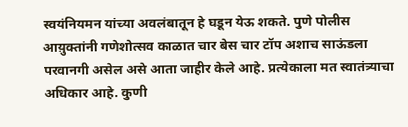स्वयंनियमन यांच्या अवलंबातून हे घडून येऊ शकते. पुणे पोलीस आय़ुक्तांनी गणेशोत्सव काळात चार बेस चार टॉप अशाच साऊंडला परवानगी असेल असे आता जाहीर केले आहे. प्रत्येकाला मत स्वातंत्र्याचा अधिकार आहे. कुणी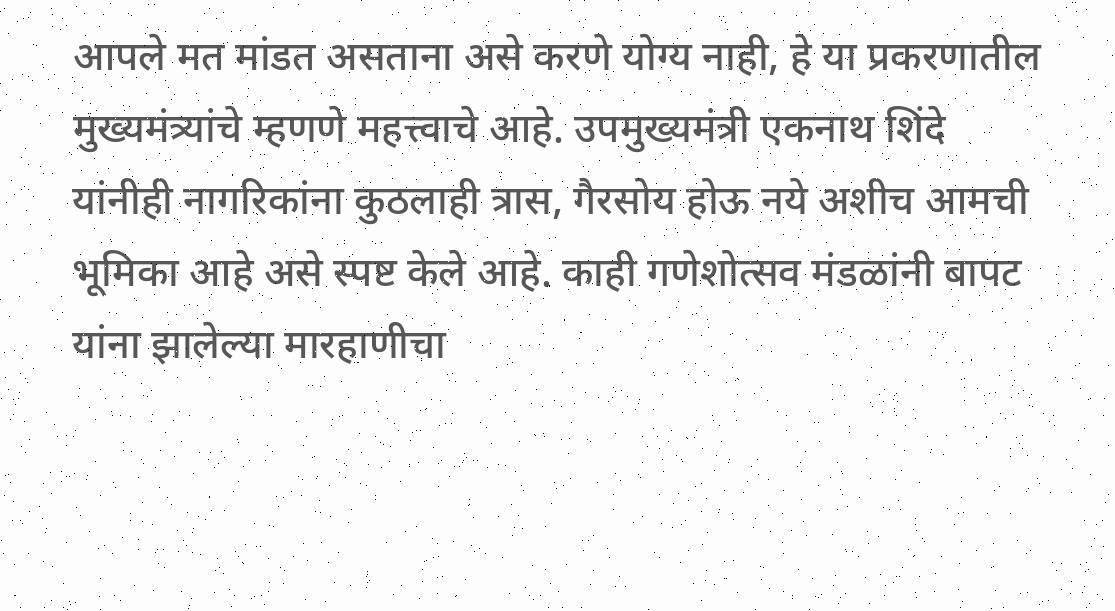आपले मत मांडत असताना असे करणे योग्य नाही, हे या प्रकरणातील मुख्यमंत्र्यांचे म्हणणे महत्त्वाचे आहे. उपमुख्यमंत्री एकनाथ शिंदे यांनीही नागरिकांना कुठलाही त्रास, गैरसोय होऊ नये अशीच आमची भूमिका आहे असे स्पष्ट केले आहे. काही गणेशोत्सव मंडळांनी बापट यांना झालेल्या मारहाणीचा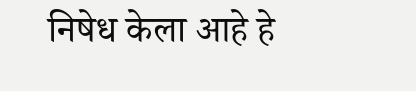निषेध केला आहे हे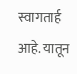स्वागतार्ह आहे. यातून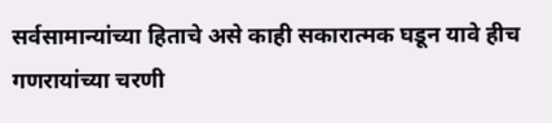सर्वसामान्यांच्या हिताचे असे काही सकारात्मक घडून यावे हीच गणरायांच्या चरणी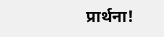प्रार्थना!